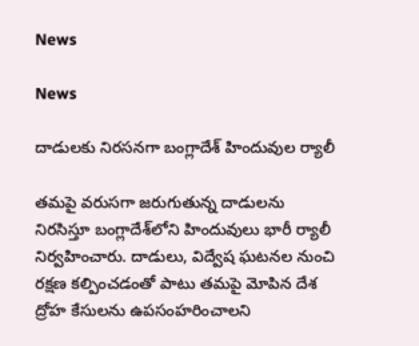News

News

దాడులకు నిరసనగా బంగ్లాదేశ్‌ హిందువుల ర్యాలీ

తమపై వరుసగా జరుగుతున్న దాడులను నిరసిస్తూ బంగ్లాదేశ్‌లోని హిందువులు భారీ ర్యాలీ నిర్వహించారు. దాడులు, విద్వేష ఘటనల నుంచి రక్షణ కల్పించడంతో పాటు తమపై మోపిన దేశ ద్రోహ కేసులను ఉపసంహరించాలని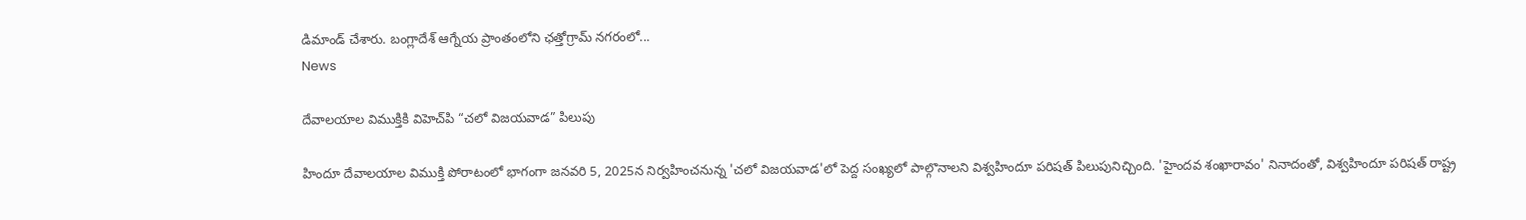డిమాండ్‌ చేశారు. బంగ్లాదేశ్‌ ఆగ్నేయ ప్రాంతంలోని ఛత్తోగ్రామ్‌ నగరంలో...
News

దేవాలయాల విముక్తికి విహెచ్‌పి “చలో విజయవాడ” పిలుపు

హిందూ దేవాలయాల విముక్తి పోరాటంలో భాగంగా జనవరి 5, 2025న నిర్వహించనున్న 'చలో విజయవాడ'లో పెద్ద సంఖ్యలో పాల్గొనాలని విశ్వహిందూ పరిషత్ పిలుపునిచ్చింది. 'హైందవ శంఖారావం' నినాదంతో, విశ్వహిందూ పరిషత్ రాష్ట్ర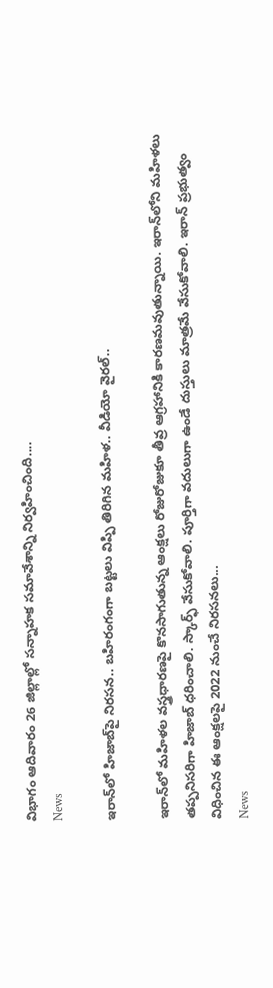విభాగం ఆదివారం 26 జిల్లాల్లో సన్నాహక సమావేశాన్ని నిర్వహించింది....
News

ఇరాన్‌లో హిజాబ్‌పై నిరసన.. బహిరంగంగా బట్టలు విప్పి తిరిగిన మహిళ.. వీడియో వైరల్..

ఇరాన్‌లో మహిళల వస్త్రధారణపై కొనసాగుతున్న ఆంక్షలు రోజురోజుకూ తీవ్ర ఆగ్రహానికి కారణమవుతున్నాయి. ఇరాన్‌లోని మహిళలు తప్పనిసరిగా హిజాబ్ ధరించాలి. స్కార్ఫ్ వేసుకోవాలి. పూర్తిగా వదులుగా ఉండే దుస్తులు మాత్రమే వేసుకోవాలి. ఇరాన్ ప్రభుత్వం విధించిన ఈ ఆంక్షలపై 2022 నుంచే నిరసనలు...
News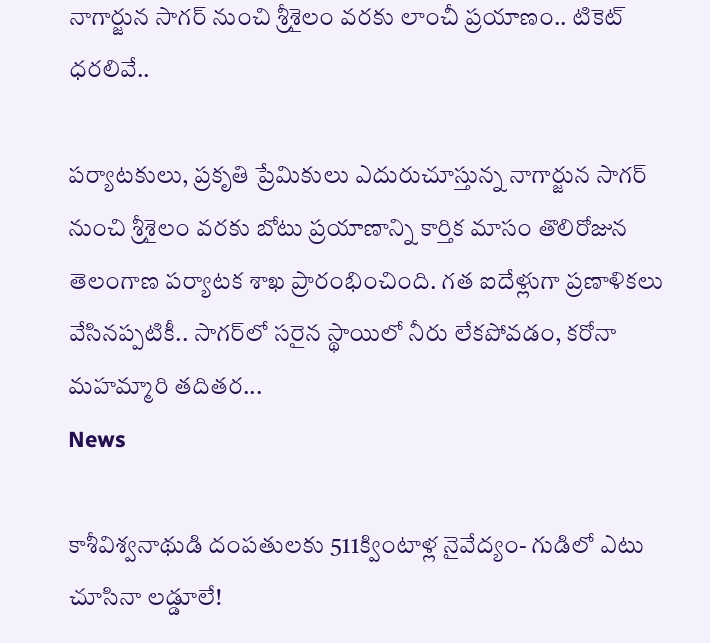నాగార్జున సాగర్‌ నుంచి శ్రీశైలం వరకు లాంచీ ప్రయాణం.. టికెట్‌ ధరలివే..

పర్యాటకులు, ప్రకృతి ప్రేమికులు ఎదురుచూస్తున్న నాగార్జున సాగర్ నుంచి శ్రీశైలం వరకు బోటు ప్రయాణాన్ని కార్తిక మాసం తొలిరోజున తెలంగాణ పర్యాటక శాఖ ప్రారంభించింది. గత ఐదేళ్లుగా ప్రణాళికలు వేసినప్పటికీ.. సాగర్‌లో సరైన స్థాయిలో నీరు లేకపోవడం, కరోనా మహమ్మారి తదితర...
News

కాశీవిశ్వనాథుడి దంపతులకు 511క్వింటాళ్ల నైవేద్యం- గుడిలో ఎటు చూసినా లడ్డూలే!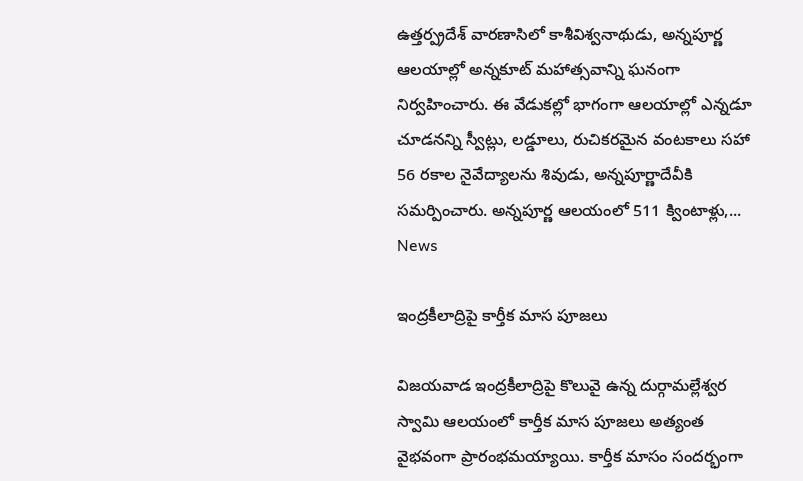ఉత్తర్ప్రదేశ్ వారణాసిలో కాశీవిశ్వనాథుడు, అన్నపూర్ణ ఆలయాల్లో అన్నకూట్ మహాత్సవాన్ని ఘనంగా నిర్వహించారు. ఈ వేడుకల్లో భాగంగా ఆలయాల్లో ఎన్నడూ చూడనన్ని స్వీట్లు, లడ్డూలు, రుచికరమైన వంటకాలు సహా 56 రకాల నైవేద్యాలను శివుడు, అన్నపూర్ణాదేవీకి సమర్పించారు. అన్నపూర్ణ ఆలయంలో 511 క్వింటాళ్లు,...
News

ఇంద్రకీలాద్రిపై కార్తీక మాస పూజలు

విజయవాడ ఇంద్రకీలాద్రిపై కొలువై ఉన్న‌ దుర్గామల్లేశ్వర స్వామి ఆలయంలో కార్తీక మాస పూజలు అత్యంత వైభవంగా ప్రారంభమయ్యాయి. కార్తీక మాసం సందర్భంగా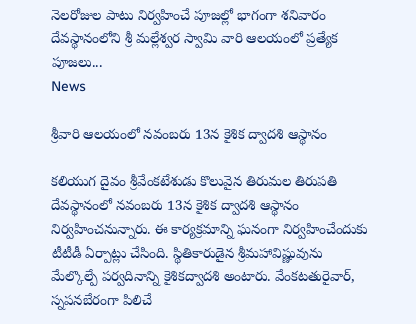నెలరోజుల పాటు నిర్వహించే పూజల్లో భాగంగా శనివారం దేవస్థానంలోని శ్రీ మల్లేశ్వర స్వామి వారి ఆలయంలో ప్రత్యేక పూజలు...
News

శ్రీ‌వారి ఆల‌యంలో నవంబరు 13న కైశిక ద్వాదశి ఆస్థానం

కలియుగ దైవం శ్రీవేంకటేశుడు కొలువైన తిరుమల తిరుపతి దేవస్థానంలో నవంబరు 13న కైశిక ద్వాదశి ఆస్థానం నిర్వహించనున్నారు. ఈ కార్యక్రమాన్ని ఘనంగా నిర్వహించేందుకు టీటీడీ ఏర్పాట్లు చేసింది. స్థితికారుడైన శ్రీమహావిష్ణువును మేల్కొల్పే పర్వదినాన్ని కైశికద్వాదశి అంటారు. వేంకటతురైవార్‌, స్నపనబేరంగా పిలిచే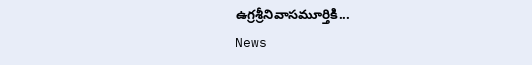ఉగ్రశ్రీనివాసమూర్తికి...
News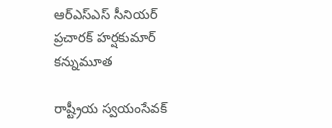ఆర్ఎస్ఎస్ సీనియర్ ప్రచారక్ హర్షకుమార్ కన్నుమూత

రాష్ట్రీయ స్వయంసేవక్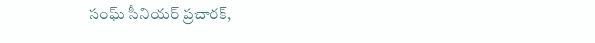సంఘ్ సీనియర్ ప్రచారక్,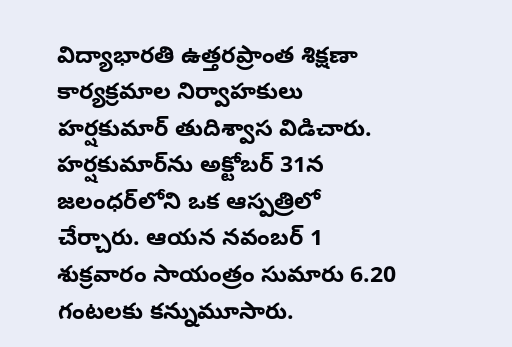విద్యాభారతి ఉత్తరప్రాంత శిక్షణా కార్యక్రమాల నిర్వాహకులు హర్షకుమార్ తుదిశ్వాస విడిచారు. హర్షకుమార్‌ను అక్టోబర్ 31న జలంధర్‌లోని ఒక ఆస్పత్రిలో చేర్చారు. ఆయన నవంబర్ 1 శుక్రవారం సాయంత్రం సుమారు 6.20 గంటలకు కన్నుమూసారు.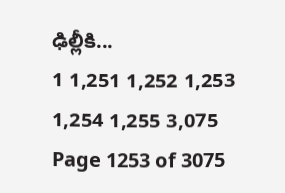ఢిల్లీకి...
1 1,251 1,252 1,253 1,254 1,255 3,075
Page 1253 of 3075